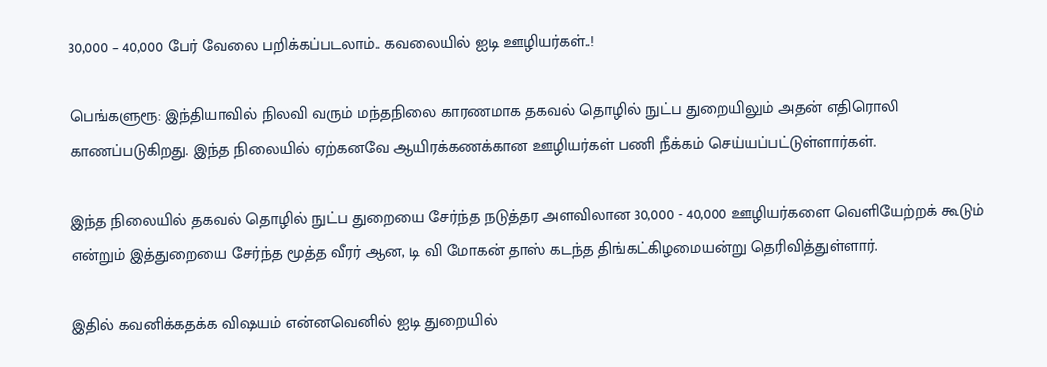30,000 – 40,000 பேர் வேலை பறிக்கப்படலாம்.. கவலையில் ஐடி ஊழியர்கள்..!

பெங்களுரூ: இந்தியாவில் நிலவி வரும் மந்தநிலை காரணமாக தகவல் தொழில் நுட்ப துறையிலும் அதன் எதிரொலி காணப்படுகிறது. இந்த நிலையில் ஏற்கனவே ஆயிரக்கணக்கான ஊழியர்கள் பணி நீக்கம் செய்யப்பட்டுள்ளார்கள்.

இந்த நிலையில் தகவல் தொழில் நுட்ப துறையை சேர்ந்த நடுத்தர அளவிலான 30,000 - 40,000 ஊழியர்களை வெளியேற்றக் கூடும் என்றும் இத்துறையை சேர்ந்த மூத்த வீரர் ஆன, டி வி மோகன் தாஸ் கடந்த திங்கட்கிழமையன்று தெரிவித்துள்ளார்.

இதில் கவனிக்கதக்க விஷயம் என்னவெனில் ஐடி துறையில்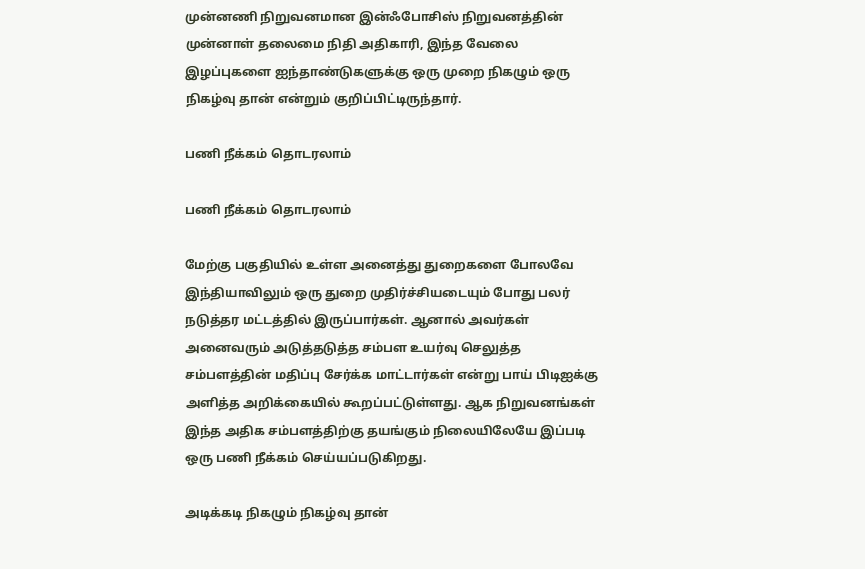முன்னணி நிறுவனமான இன்ஃபோசிஸ் நிறுவனத்தின் முன்னாள் தலைமை நிதி அதிகாரி, இந்த வேலை இழப்புகளை ஐந்தாண்டுகளுக்கு ஒரு முறை நிகழும் ஒரு நிகழ்வு தான் என்றும் குறிப்பிட்டிருந்தார்.

பணி நீக்கம் தொடரலாம்

பணி நீக்கம் தொடரலாம்

மேற்கு பகுதியில் உள்ள அனைத்து துறைகளை போலவே இந்தியாவிலும் ஒரு துறை முதிர்ச்சியடையும் போது பலர் நடுத்தர மட்டத்தில் இருப்பார்கள். ஆனால் அவர்கள் அனைவரும் அடுத்தடுத்த சம்பள உயர்வு செலுத்த சம்பளத்தின் மதிப்பு சேர்க்க மாட்டார்கள் என்று பாய் பிடிஐக்கு அளித்த அறிக்கையில் கூறப்பட்டுள்ளது. ஆக நிறுவனங்கள் இந்த அதிக சம்பளத்திற்கு தயங்கும் நிலையிலேயே இப்படி ஒரு பணி நீக்கம் செய்யப்படுகிறது.

அடிக்கடி நிகழும் நிகழ்வு தான்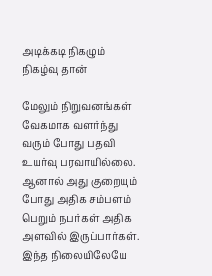அடிக்கடி நிகழும் நிகழ்வு தான்

மேலும் நிறுவனங்கள் வேகமாக வளர்ந்து வரும் போது பதவி உயர்வு பரவாயில்லை. ஆனால் அது குறையும் போது அதிக சம்பளம் பெறும் நபர்கள் அதிக அளவில் இருப்பார்கள். இந்த நிலையிலேயே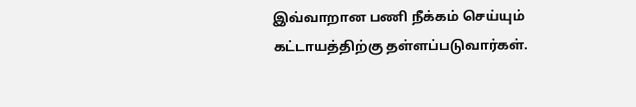இவ்வாறான பணி நீக்கம் செய்யும் கட்டாயத்திற்கு தள்ளப்படுவார்கள்.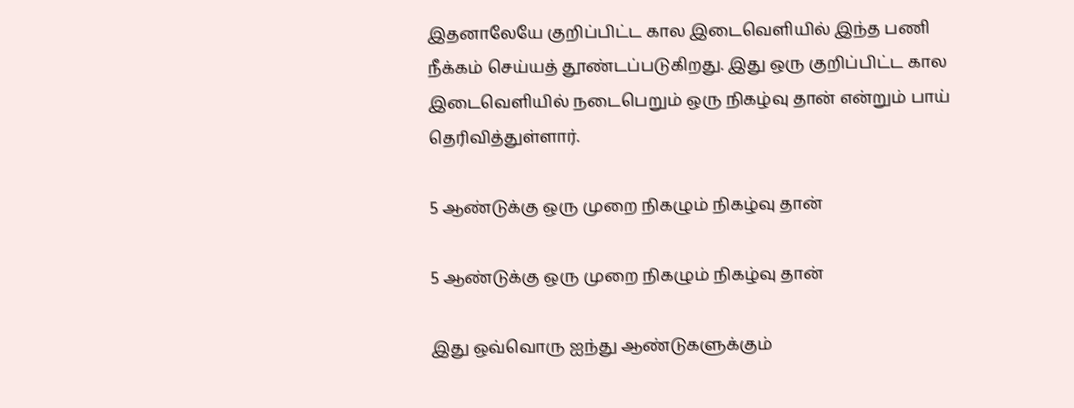இதனாலேயே குறிப்பிட்ட கால இடைவெளியில் இந்த பணி நீக்கம் செய்யத் தூண்டப்படுகிறது. இது ஒரு குறிப்பிட்ட கால இடைவெளியில் நடைபெறும் ஒரு நிகழ்வு தான் என்றும் பாய் தெரிவித்துள்ளார்.

5 ஆண்டுக்கு ஒரு முறை நிகழும் நிகழ்வு தான்

5 ஆண்டுக்கு ஒரு முறை நிகழும் நிகழ்வு தான்

இது ஒவ்வொரு ஐந்து ஆண்டுகளுக்கும்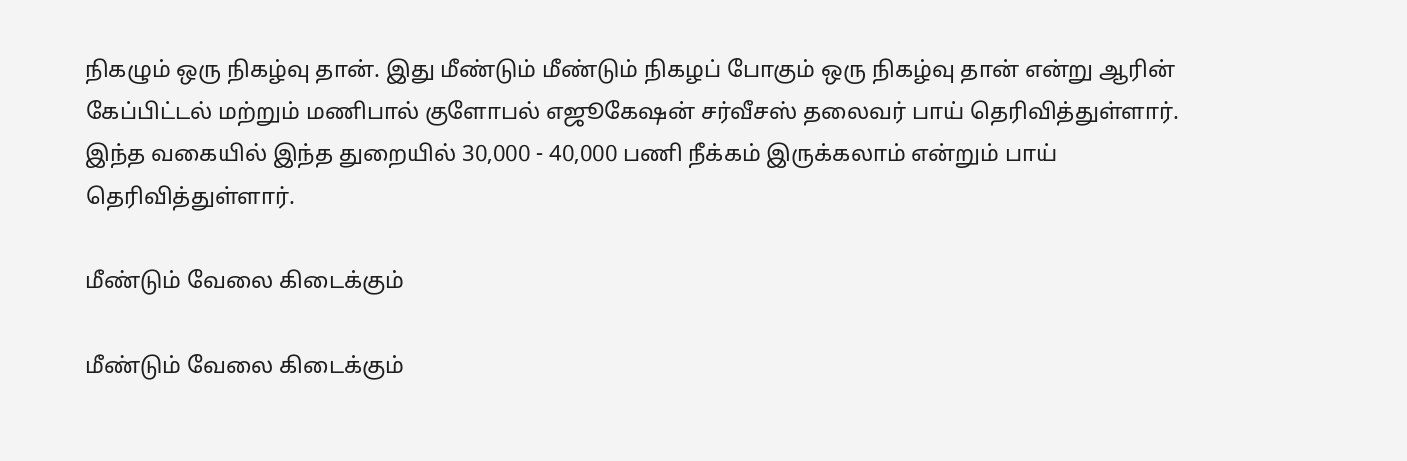நிகழும் ஒரு நிகழ்வு தான். இது மீண்டும் மீண்டும் நிகழப் போகும் ஒரு நிகழ்வு தான் என்று ஆரின் கேப்பிட்டல் மற்றும் மணிபால் குளோபல் எஜூகேஷன் சர்வீசஸ் தலைவர் பாய் தெரிவித்துள்ளார். இந்த வகையில் இந்த துறையில் 30,000 - 40,000 பணி நீக்கம் இருக்கலாம் என்றும் பாய் தெரிவித்துள்ளார்.

மீண்டும் வேலை கிடைக்கும்

மீண்டும் வேலை கிடைக்கும்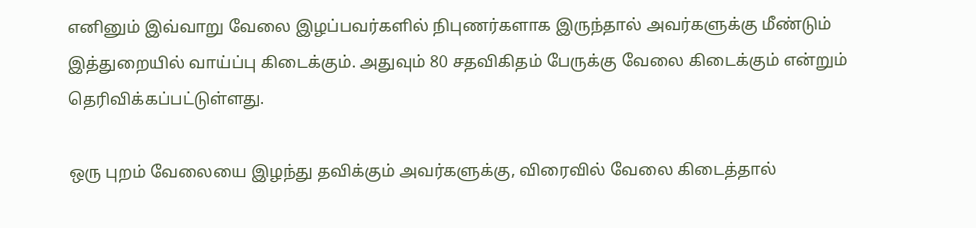எனினும் இவ்வாறு வேலை இழப்பவர்களில் நிபுணர்களாக இருந்தால் அவர்களுக்கு மீண்டும் இத்துறையில் வாய்ப்பு கிடைக்கும். அதுவும் 80 சதவிகிதம் பேருக்கு வேலை கிடைக்கும் என்றும் தெரிவிக்கப்பட்டுள்ளது.

ஒரு புறம் வேலையை இழந்து தவிக்கும் அவர்களுக்கு, விரைவில் வேலை கிடைத்தால்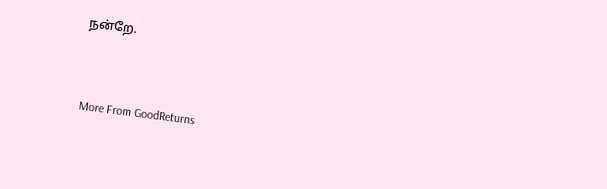நன்றே.



More From GoodReturns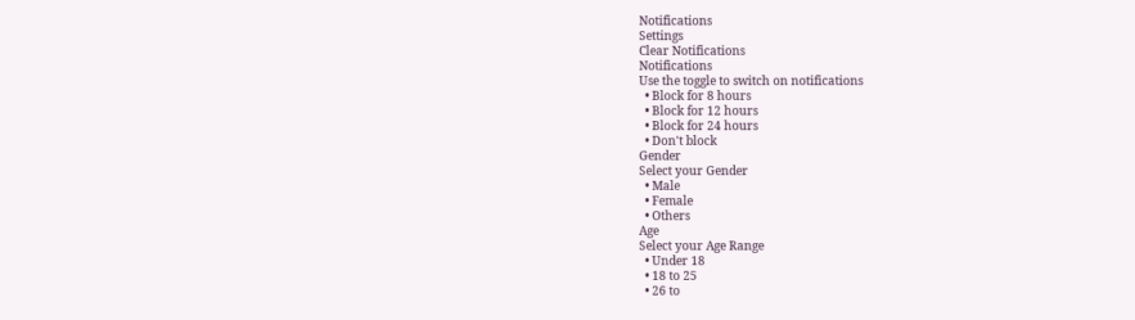Notifications
Settings
Clear Notifications
Notifications
Use the toggle to switch on notifications
  • Block for 8 hours
  • Block for 12 hours
  • Block for 24 hours
  • Don't block
Gender
Select your Gender
  • Male
  • Female
  • Others
Age
Select your Age Range
  • Under 18
  • 18 to 25
  • 26 to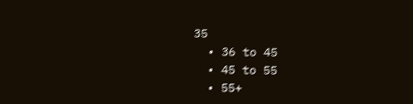35
  • 36 to 45
  • 45 to 55
  • 55+